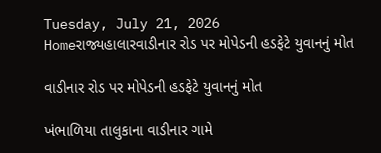Tuesday, July 21, 2026
Homeરાજ્યહાલારવાડીનાર રોડ પર મોપેડની હડફેટે યુવાનનું મોત

વાડીનાર રોડ પર મોપેડની હડફેટે યુવાનનું મોત

ખંભાળિયા તાલુકાના વાડીનાર ગામે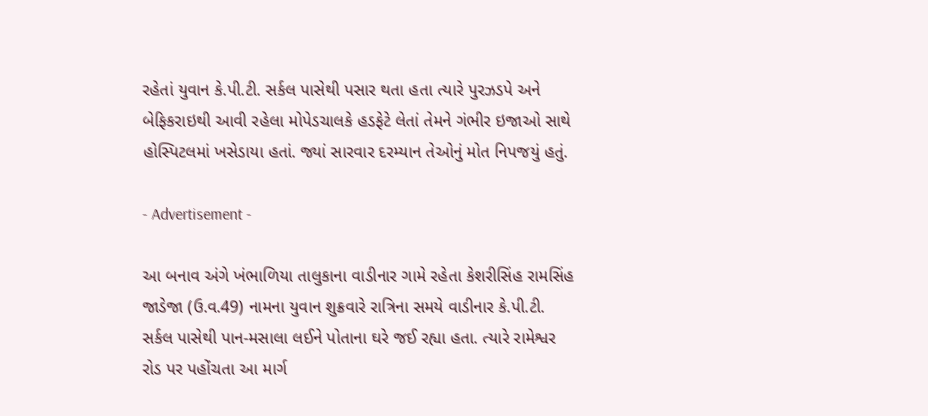રહેતાં યુવાન કે.પી.ટી. સર્કલ પાસેથી પસાર થતા હતા ત્યારે પુરઝડપે અને બેફિકરાઇથી આવી રહેલા મોપેડચાલકે હડફેટે લેતાં તેમને ગંભીર ઇજાઓ સાથે હોસ્પિટલમાં ખસેડાયા હતાં. જ્યાં સારવાર દરમ્યાન તેઓનું મોત નિપજયું હતું.

- Advertisement -

આ બનાવ અંગે ખંભાળિયા તાલુકાના વાડીનાર ગામે રહેતા કેશરીસિંહ રામસિંહ જાડેજા (ઉ.વ.49) નામના યુવાન શુક્રવારે રાત્રિના સમયે વાડીનાર કે.પી.ટી. સર્કલ પાસેથી પાન-મસાલા લઈને પોતાના ઘરે જઈ રહ્યા હતા. ત્યારે રામેશ્વર રોડ પર પહોંચતા આ માર્ગ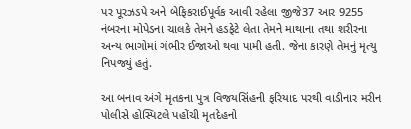પર પૂરઝડપે અને બેફિકરાઈપૂર્વક આવી રહેલા જીજે37 આર 9255 નંબરના મોપેડના ચાલકે તેમને હડફેટે લેતા તેમને માથાના તથા શરીરના અન્ય ભાગોમાં ગંભીર ઈજાઓ થવા પામી હતી. જેના કારણે તેમનું મૃત્યુ નિપજ્યું હતું.

આ બનાવ અંગે મૃતકના પુત્ર વિજયસિંહની ફરિયાદ પરથી વાડીનાર મરીન પોલીસે હોસ્પિટલે પહોંચી મૃતદેહનો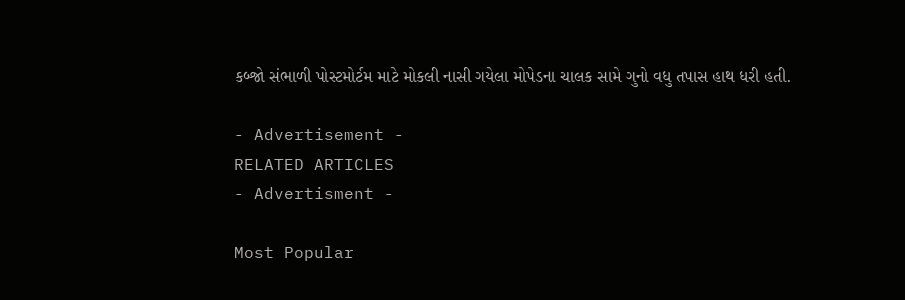કબ્જો સંભાળી પોસ્ટમોર્ટમ માટે મોકલી નાસી ગયેલા મોપેડના ચાલક સામે ગુનો વધુ તપાસ હાથ ધરી હતી.

- Advertisement -
RELATED ARTICLES
- Advertisment -

Most Popular